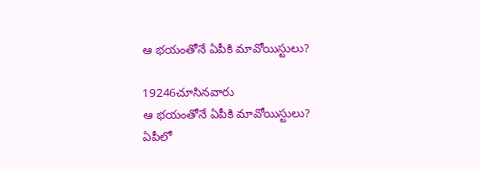ఆ భయంతోనే ఏపీకి మావోయిస్టులు?

19246చూసినవారు
ఆ భయంతోనే ఏపీకి మావోయిస్టులు?
ఏపీలో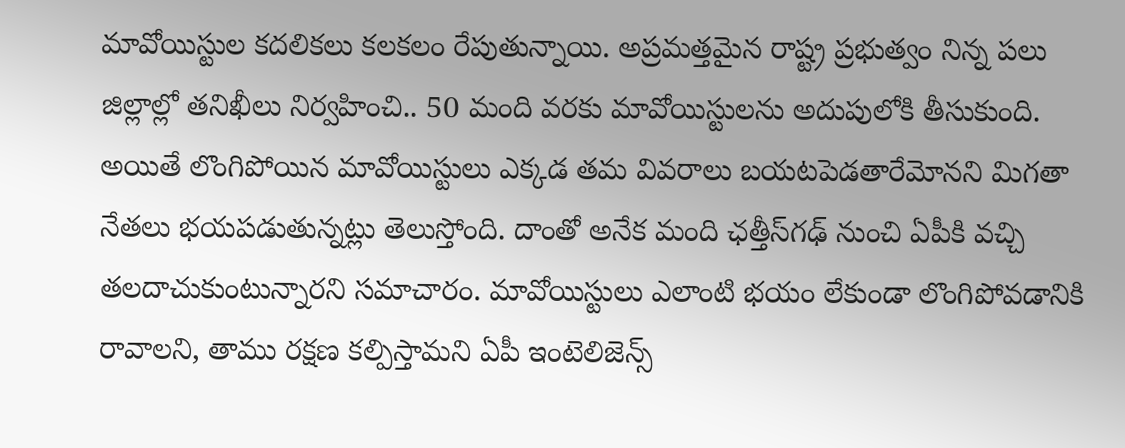మావోయిస్టుల కదలికలు కలకలం రేపుతున్నాయి. అప్రమత్తమైన రాష్ట్ర ప్రభుత్వం నిన్న పలు జిల్లాల్లో తనిఖీలు నిర్వహించి.. 50 మంది వరకు మావోయిస్టులను అదుపులోకి తీసుకుంది. అయితే లొంగిపోయిన మావోయిస్టులు ఎక్కడ తమ వివరాలు బయటపెడతారేమోనని మిగతా నేతలు భయపడుతున్నట్లు తెలుస్తోంది. దాంతో అనేక మంది ఛత్తీస్‌గఢ్ నుంచి ఏపీకి వచ్చి తలదాచుకుంటున్నారని సమాచారం. మావోయిస్టులు ఎలాంటి భయం లేకుండా లొంగిపోవడానికి రావాలని, తాము రక్షణ కల్పిస్తామని ఏపీ ఇంటెలిజెన్స్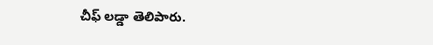చీఫ్ లడ్డా తెలిపారు.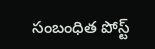సంబంధిత పోస్ట్